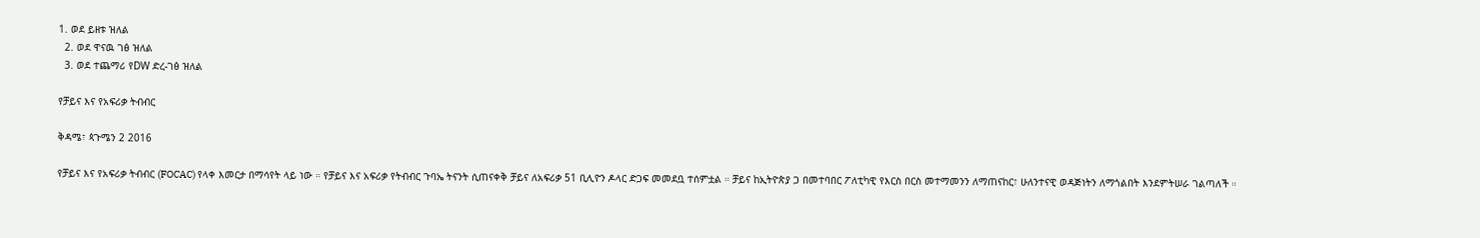1. ወደ ይዘቱ ዝለል
  2. ወደ ዋናዉ ገፅ ዝለል
  3. ወደ ተጨማሪ የDW ድረ-ገፅ ዝለል

የቻይና እና የአፍሪቃ ትብብር

ቅዳሜ፣ ጳጉሜን 2 2016

የቻይና እና የአፍሪቃ ትብብር (FOCAC) የላቀ እመርታ በማሳየት ላይ ነው ። የቻይና እና አፍሪቃ የትብብር ጉባኤ ትናንት ሲጠናቀቅ ቻይና ለአፍሪቃ 51 ቢሊዮን ዶላር ድጋፍ መመደቧ ተሰምቷል ። ቻይና ከኢትዮጵያ ጋ በመተባበር ፖለቲካዊ የእርስ በርስ መተማመንን ለማጠናከር፣ ሁለንተናዊ ወዳጅነትን ለማጎልበት እንደምትሠራ ገልጣለች ።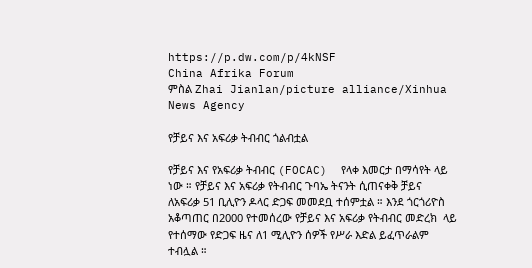https://p.dw.com/p/4kNSF
China Afrika Forum
ምስል Zhai Jianlan/picture alliance/Xinhua News Agency

የቻይና እና አፍሪቃ ትብብር ጎልብቷል

የቻይና እና የአፍሪቃ ትብብር (FOCAC)  የላቀ እመርታ በማሳየት ላይ ነው ። የቻይና እና አፍሪቃ የትብብር ጉባኤ ትናንት ሲጠናቀቅ ቻይና  ለአፍሪቃ 51 ቢሊዮን ዶላር ድጋፍ መመደቧ ተሰምቷል ። እንደ ጎርጎሪዮስ አቆጣጠር በ2000 የተመሰረው የቻይና እና አፍሪቃ የትብብር መድረክ  ላይ የተሰማው የድጋፍ ዜና ለ1 ሚሊዮን ሰዎች የሥራ እድል ይፈጥራልም ተብሏል ።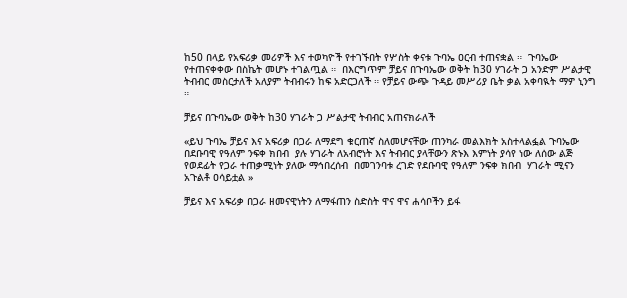ከ50 በላይ የአፍሪቃ መሪዎች እና ተወካዮች የተገኙበት የሦስት ቀናቱ ጉባኤ ዐርብ ተጠናቋል ።  ጉባኤው የተጠናቀቀው በስኬት መሆኑ ተገልጧል ።  በእርግጥም ቻይና በጉባኤው ወቅት ከ30 ሃገራት ጋ አንድም ሥልታዊ ትብብር መስርታለች አለያም ትብብሩን ከፍ አድርጋለች ። የቻይና ውጭ ጉዳይ መሥሪያ ቤት ቃል አቀባዪት ማዎ ኒንግ ።

ቻይና በጉባኤው ወቅት ከ30 ሃገራት ጋ ሥልታዊ ትብብር አጠናክራለች

«ይህ ጉባኤ ቻይና እና አፍሪቃ በጋራ ለማደግ ቁርጠኛ ስለመሆናቸው ጠንካራ መልእክት አስተላልፏል ጉባኤው በደቡባዊ የዓለም ንፍቀ ክበብ  ያሉ ሃገራት ለአብሮነት እና ትብብር ያላቸውን ጽኑእ እምነት ያሳየ ነው ለሰው ልጅ የወደፊት የጋራ ተጠቃሚነት ያለው ማኅበረሰብ  በመገንባቱ ረገድ የደቡባዊ የዓለም ንፍቀ ክበብ  ሃገራት ሚናን አጉልቶ ዐሳይቷል »

ቻይና እና አፍሪቃ በጋራ ዘመናዊነትን ለማፋጠን ስድስት ዋና ዋና ሐሳቦችን ይፋ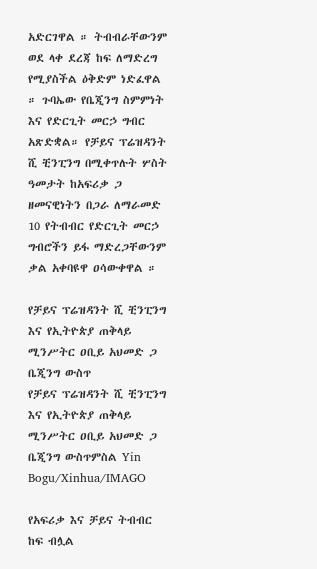አድርገዋል ። ትብብራቸውንም ወደ ላቀ ደረጃ ከፍ ለማድረግ የሚያስችል ዕቅድም ነድፈዋል ። ጉባኤው የቤጂንግ ስምምነት እና የድርጊት መርኃ ግብር አጽድቋል። የቻይና ፕሬዝዳንት ሺ ቺንፒንግ በሚቀጥሉት ሦስት ዓመታት ከአፍሪቃ ጋ ዘመናዊነትን በጋራ ለማራመድ 10 የትብብር የድርጊት መርኃ ግብሮችን ይፋ ማድረጋቸውንም ቃል አቀባዩዋ ዐሳውቀዋል ።

የቻይና ፕሬዝዳንት ሺ ቺንፒንግ እና የኢትዮጵያ ጠቅላይ ሚንሥትር ዐቢይ አህመድ ጋ ቤጂንግ ውስጥ
የቻይና ፕሬዝዳንት ሺ ቺንፒንግ እና የኢትዮጵያ ጠቅላይ ሚንሥትር ዐቢይ አህመድ ጋ ቤጂንግ ውስጥምስል Yin Bogu/Xinhua/IMAGO

የአፍሪቃ እና ቻይና ትብብር ከፍ ብሏል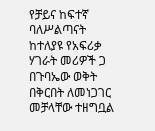የቻይና ከፍተኛ ባለሥልጣናት ከተለያዩ የአፍሪቃ ሃገራት መሪዎች ጋ በጉባኤው ወቅት በቅርበት ለመነጋገር መቻላቸው ተዘግቧል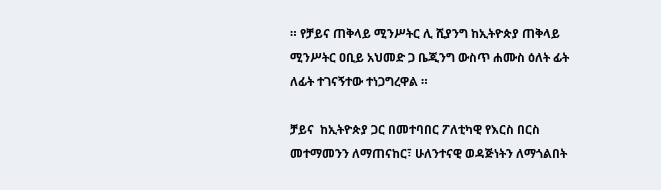። የቻይና ጠቅላይ ሚንሥትር ሊ ሺያንግ ከኢትዮጵያ ጠቅላይ ሚንሥትር ዐቢይ አህመድ ጋ ቤጂንግ ውስጥ ሐሙስ ዕለት ፊት ለፊት ተገናኝተው ተነጋግረዋል ።

ቻይና  ከኢትዮጵያ ጋር በመተባበር ፖለቲካዊ የእርስ በርስ መተማመንን ለማጠናከር፣ ሁለንተናዊ ወዳጅነትን ለማጎልበት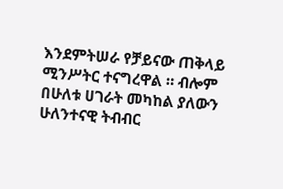እንደምትሠራ የቻይናው ጠቅላይ ሚንሥትር ተናግረዋል ። ብሎም በሁለቱ ሀገራት መካከል ያለውን ሁለንተናዊ ትብብር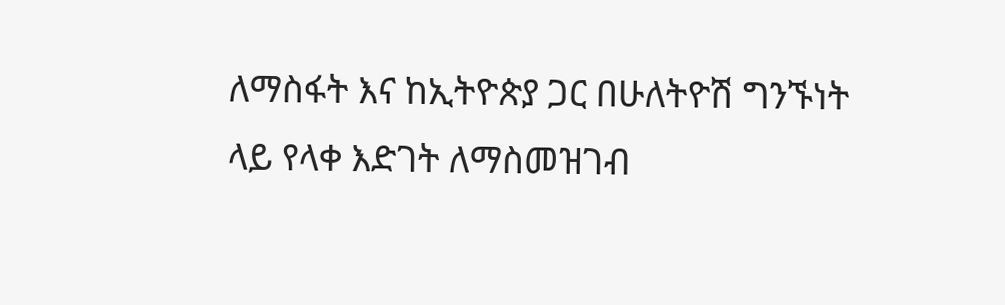ለማስፋት እና ከኢትዮጵያ ጋር በሁለትዮሽ ግንኙነት ላይ የላቀ እድገት ለማስመዝገብ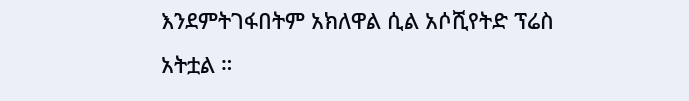እንደምትገፋበትም አክለዋል ሲል አሶሺየትድ ፕሬስ አትቷል ።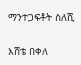ማንተጋፍቶት ስለሺ

እሸቴ በቀለ